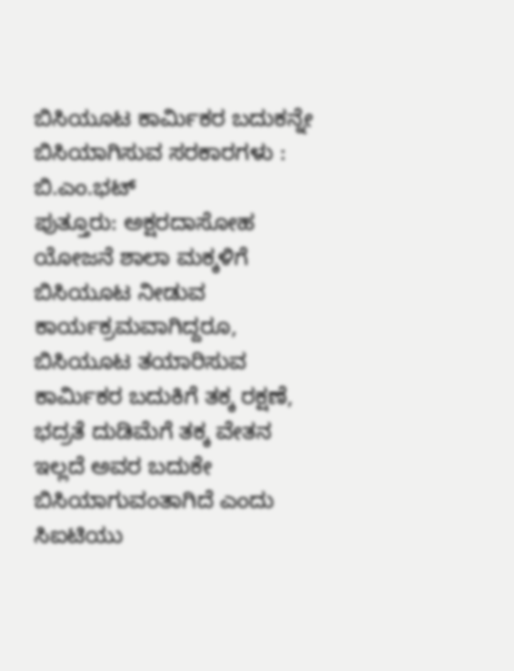ಬಿಸಿಯೂಟ ಕಾರ್ಮಿಕರ ಬದುಕನ್ನೇ ಬಿಸಿಯಾಗಿಸುವ ಸರಕಾರಗಳು : ಬಿ.ಎಂ.ಭಟ್
ಪುತ್ತೂರು: ಅಕ್ಷರದಾಸೋಹ ಯೋಜನೆ ಶಾಲಾ ಮಕ್ಕಳಿಗೆ ಬಿಸಿಯೂಟ ನೀಡುವ ಕಾರ್ಯಕ್ರಮವಾಗಿದ್ದರೂ, ಬಿಸಿಯೂಟ ತಯಾರಿಸುವ ಕಾರ್ಮಿಕರ ಬದುಕಿಗೆ ತಕ್ಕ ರಕ್ಷಣೆ, ಭದ್ರತೆ ದುಡಿಮೆಗೆ ತಕ್ಕ ವೇತನ ಇಲ್ಲದೆ ಅವರ ಬದುಕೇ ಬಿಸಿಯಾಗುವಂತಾಗಿದೆ ಎಂದು ಸಿಐಟಿಯು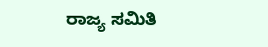ರಾಜ್ಯ ಸಮಿತಿ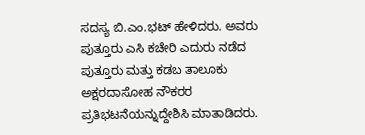ಸದಸ್ಯ ಬಿ.ಎಂ.ಭಟ್ ಹೇಳಿದರು. ಅವರು ಪುತ್ತೂರು ಎಸಿ ಕಚೇರಿ ಎದುರು ನಡೆದ ಪುತ್ತೂರು ಮತ್ತು ಕಡಬ ತಾಲೂಕು ಅಕ್ಷರದಾಸೋಹ ನೌಕರರ ಪ್ರತಿಭಟನೆಯನ್ನುದ್ದೇಶಿಸಿ ಮಾತಾಡಿದರು.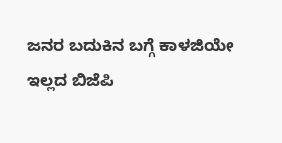ಜನರ ಬದುಕಿನ ಬಗ್ಗೆ ಕಾಳಜಿಯೇ ಇಲ್ಲದ ಬಿಜೆಪಿ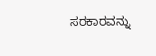ಸರಕಾರವನ್ನು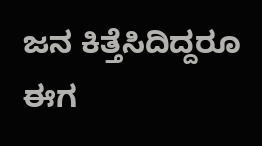ಜನ ಕಿತ್ತೆಸಿದಿದ್ದರೂ ಈಗ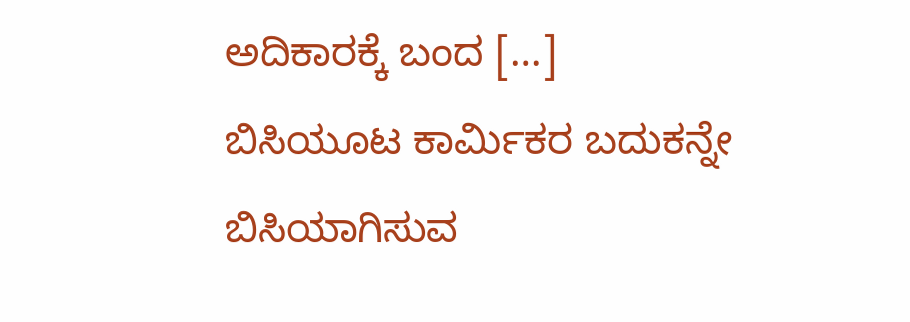ಅದಿಕಾರಕ್ಕೆ ಬಂದ […]
ಬಿಸಿಯೂಟ ಕಾರ್ಮಿಕರ ಬದುಕನ್ನೇ ಬಿಸಿಯಾಗಿಸುವ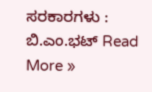ಸರಕಾರಗಳು : ಬಿ.ಎಂ.ಭಟ್ Read More »